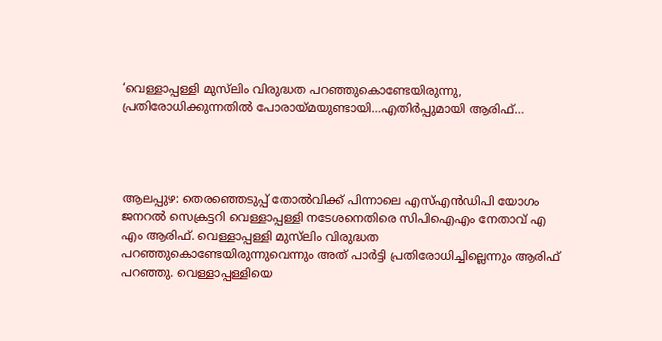‘വെള്ളാപ്പള്ളി മുസ്‌ലിം വിരുദ്ധത പറഞ്ഞുകൊണ്ടേയിരുന്നു, പ്രതിരോധിക്കുന്നതിൽ പോരായ്മയുണ്ടായി…എതിർപ്പുമായി ആരിഫ്…




ആലപ്പുഴ: തെരഞ്ഞെടുപ്പ് തോല്‍വിക്ക് പിന്നാലെ എസ്എന്‍ഡിപി യോഗം ജനറല്‍ സെക്രട്ടറി വെള്ളാപ്പള്ളി നടേശനെതിരെ സിപിഐഎം നേതാവ് എ എം ആരിഫ്. വെള്ളാപ്പള്ളി മുസ്‌ലിം വിരുദ്ധത പറഞ്ഞുകൊണ്ടേയിരുന്നുവെന്നും അത് പാര്‍ട്ടി പ്രതിരോധിച്ചില്ലെന്നും ആരിഫ് പറഞ്ഞു. വെള്ളാപ്പള്ളിയെ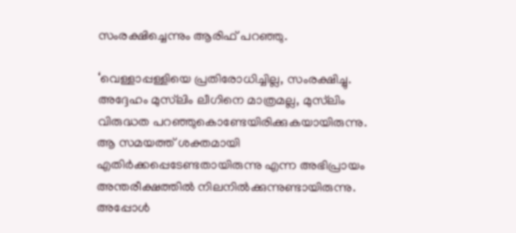സംരക്ഷിച്ചെന്നും ആരിഫ് പറഞ്ഞു.

‘വെള്ളാപ്പള്ളിയെ പ്രതിരോധിച്ചില്ല, സംരക്ഷിച്ചു. അദ്ദേഹം മുസ്‌ലിം ലീഗിനെ മാത്രമല്ല, മുസ്‌ലിം വിരുദ്ധത പറഞ്ഞുകൊണ്ടേയിരിക്കുകയായിരുന്നു. ആ സമയത്ത് ശക്തമായി എതിര്‍ക്കപ്പെടേണ്ടതായിരുന്നു എന്ന അഭിപ്രായം അന്തരീക്ഷത്തില്‍ നിലനില്‍ക്കുന്നുണ്ടായിരുന്നു. അപ്പോള്‍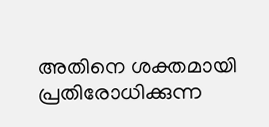അതിനെ ശക്തമായി പ്രതിരോധിക്കുന്ന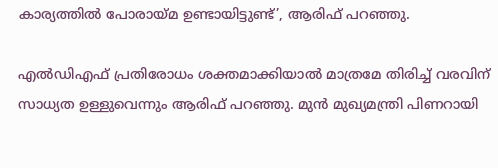കാര്യത്തില്‍ പോരായ്മ ഉണ്ടായിട്ടുണ്ട്’, ആരിഫ് പറഞ്ഞു.

എല്‍ഡിഎഫ് പ്രതിരോധം ശക്തമാക്കിയാല്‍ മാത്രമേ തിരിച്ച് വരവിന് സാധ്യത ഉള്ളുവെന്നും ആരിഫ് പറഞ്ഞു. മുന്‍ മുഖ്യമന്ത്രി പിണറായി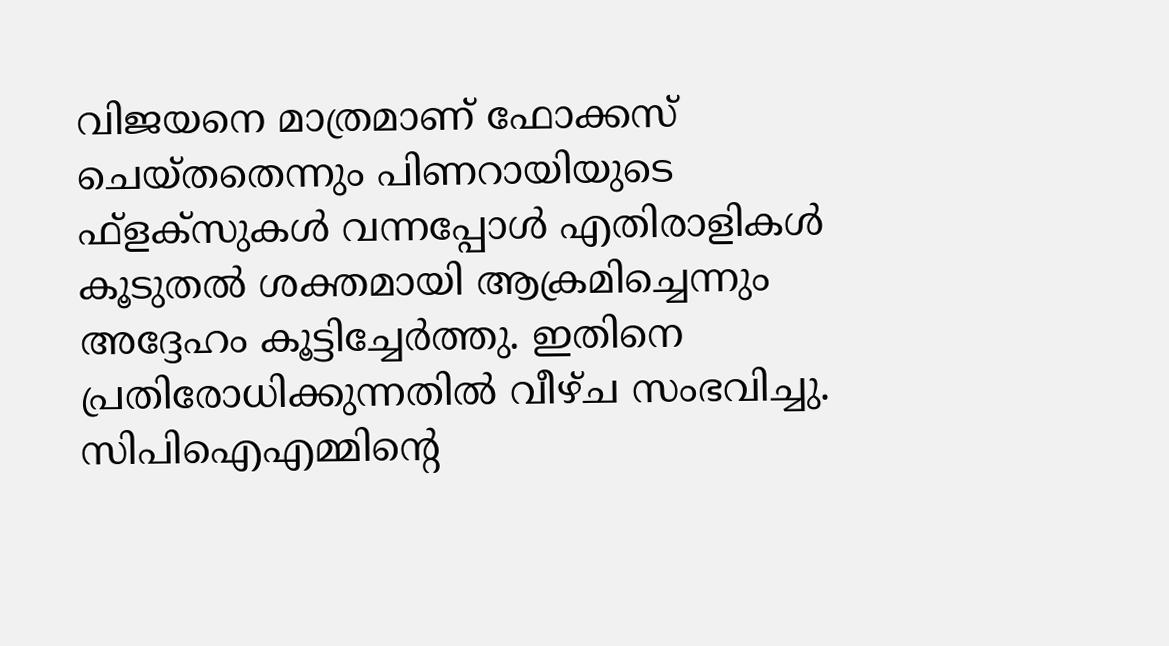വിജയനെ മാത്രമാണ് ഫോക്കസ് ചെയ്തതെന്നും പിണറായിയുടെ ഫ്‌ളക്‌സുകള്‍ വന്നപ്പോള്‍ എതിരാളികള്‍ കൂടുതല്‍ ശക്തമായി ആക്രമിച്ചെന്നും അദ്ദേഹം കൂട്ടിച്ചേര്‍ത്തു. ഇതിനെ പ്രതിരോധിക്കുന്നതില്‍ വീഴ്ച സംഭവിച്ചു. സിപിഐഎമ്മിന്റെ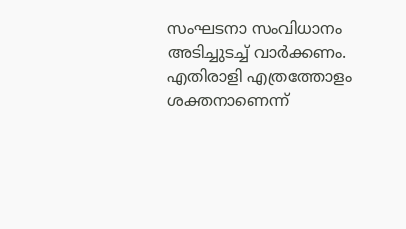സംഘടനാ സംവിധാനം അടിച്ചുടച്ച് വാര്‍ക്കണം. എതിരാളി എത്രത്തോളം ശക്തനാണെന്ന്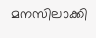മനസിലാക്കി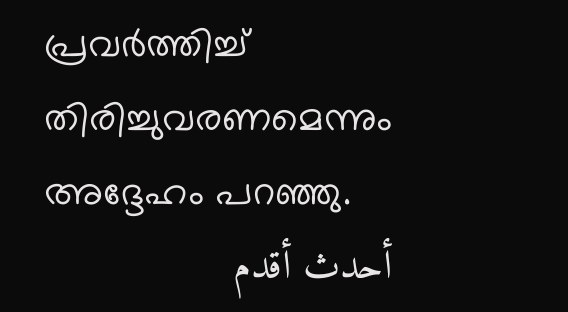പ്രവര്‍ത്തിച്ച് തിരിച്ചുവരണമെന്നും അദ്ദേഹം പറഞ്ഞു.
أحدث أقدم